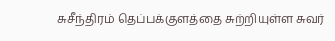சுசீந்திரம் தெப்பக்குளத்தை சுற்றியுள்ள சுவர்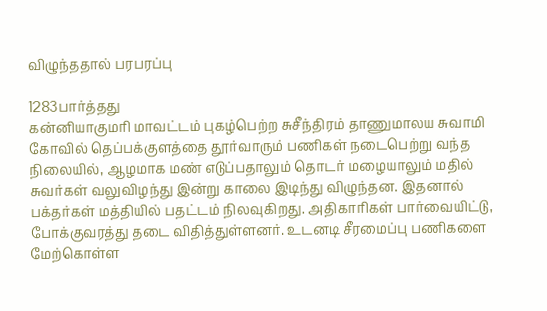விழுந்ததால் பரபரப்பு

1283பார்த்தது
கன்னியாகுமரி மாவட்டம் புகழ்பெற்ற சுசீந்திரம் தாணுமாலய சுவாமி கோவில் தெப்பக்குளத்தை தூர்வாரும் பணிகள் நடைபெற்று வந்த நிலையில், ஆழமாக மண் எடுப்பதாலும் தொடர் மழையாலும் மதில் சுவர்கள் வலுவிழந்து இன்று காலை இடிந்து விழுந்தன. இதனால் பக்தர்கள் மத்தியில் பதட்டம் நிலவுகிறது. அதிகாரிகள் பார்வையிட்டு, போக்குவரத்து தடை விதித்துள்ளனர். உடனடி சீரமைப்பு பணிகளை மேற்கொள்ள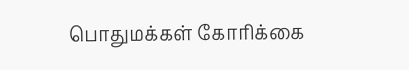பொதுமக்கள் கோரிக்கை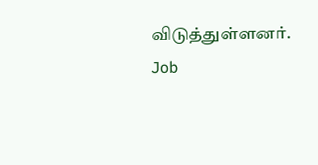விடுத்துள்ளனர்.
Job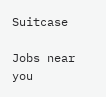Suitcase

Jobs near you